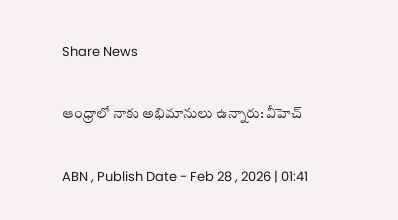Share News

ఆంధ్రాలో నాకు అభిమానులు ఉన్నారు: వీహెచ్

ABN , Publish Date - Feb 28 , 2026 | 01:41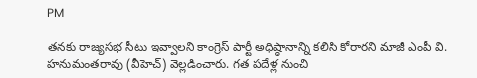PM

తనకు రాజ్యసభ సీటు ఇవ్వాలని కాంగ్రెస్ పార్టీ అధిష్ఠానాన్ని కలిసి కోరారని మాజీ ఎంపీ వి. హనుమంతరావు (వీహెచ్) వెల్లడించారు. గత పదేళ్ల నుంచి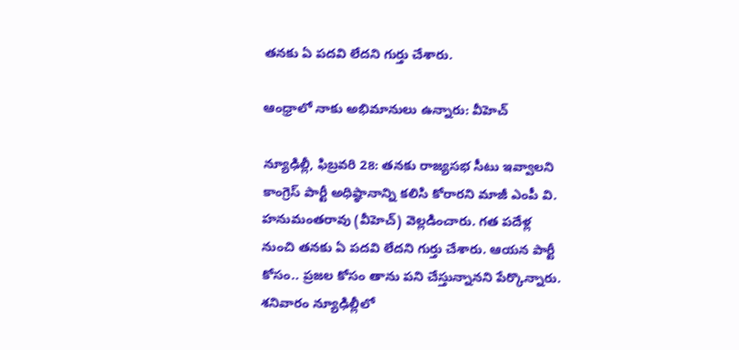తనకు ఏ పదవి లేదని గుర్తు చేశారు.

ఆంధ్రాలో నాకు అభిమానులు ఉన్నారు: వీహెచ్

న్యూఢిల్లీ, ఫిబ్రవరి 28: తనకు రాజ్యసభ సీటు ఇవ్వాలని కాంగ్రెస్ పార్టీ అధిష్ఠానాన్ని కలిసి కోరారని మాజీ ఎంపీ వి. హనుమంతరావు (వీహెచ్) వెల్లడించారు. గత పదేళ్ల నుంచి తనకు ఏ పదవి లేదని గుర్తు చేశారు. ఆయన పార్టీ కోసం.. ప్రజల కోసం తాను పని చేస్తున్నానని పేర్కొన్నారు. శనివారం న్యూఢిల్లీలో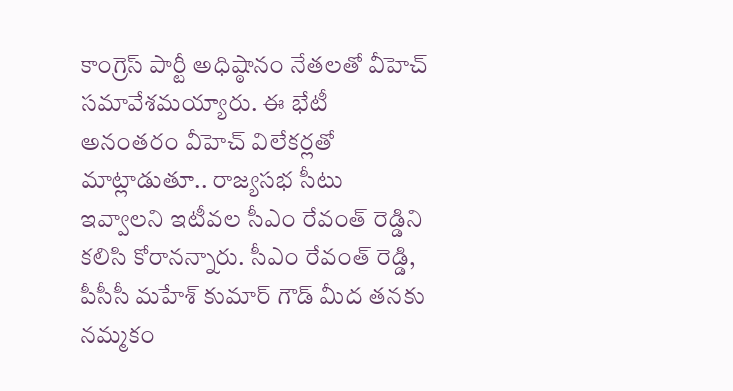కాంగ్రెస్ పార్టీ అధిష్ఠానం నేతలతో వీహెచ్ సమావేశమయ్యారు. ఈ భేటీ అనంతరం వీహెచ్ విలేకర్లతో మాట్లాడుతూ.. రాజ్యసభ సీటు ఇవ్వాలని ఇటీవల సీఎం రేవంత్ రెడ్డిని కలిసి కోరానన్నారు. సీఎం రేవంత్ రెడ్డి, పీసీసీ మహేశ్ కుమార్ గౌడ్ మీద తనకు నమ్మకం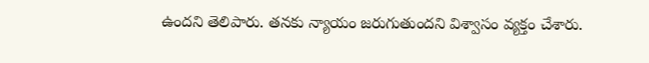ఉందని తెలిపారు. తనకు న్యాయం జరుగుతుందని విశ్వాసం వ్యక్తం చేశారు.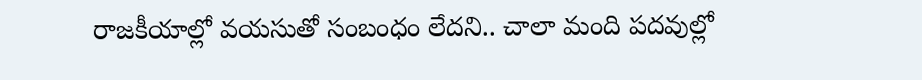రాజకీయాల్లో వయసుతో సంబంధం లేదని.. చాలా మంది పదవుల్లో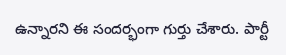ఉన్నారని ఈ సందర్భంగా గుర్తు చేశారు. పార్టీ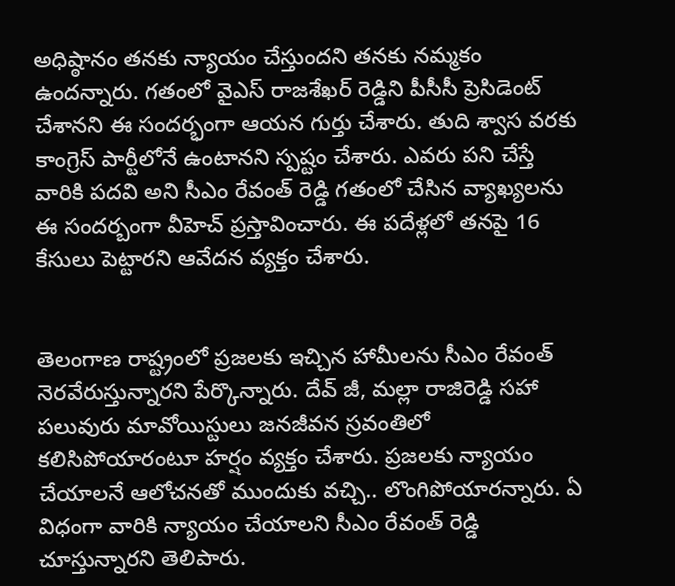అధిష్ఠానం తనకు న్యాయం చేస్తుందని తనకు నమ్మకం ఉందన్నారు. గతంలో వైఎస్ రాజశేఖర్ రెడ్డిని పీసీసీ ప్రెసిడెంట్ చేశానని ఈ సందర్భంగా ఆయన గుర్తు చేశారు. తుది శ్వాస వరకు కాంగ్రెస్ పార్టీలోనే ఉంటానని స్పష్టం చేశారు. ఎవరు పని చేస్తే వారికి పదవి అని సీఎం రేవంత్ రెడ్డి గతంలో చేసిన వ్యాఖ్యలను ఈ సందర్బంగా వీహెచ్ ప్రస్తావించారు. ఈ పదేళ్లలో తనపై 16 కేసులు పెట్టారని ఆవేదన వ్యక్తం చేశారు.


తెలంగాణ రాష్ట్రంలో ప్రజలకు ఇచ్చిన హామీలను సీఎం రేవంత్ నెరవేరుస్తున్నారని పేర్కొన్నారు. దేవ్ జీ, మల్లా రాజిరెడ్డి సహా పలువురు మావోయిస్టులు జనజీవన స్రవంతిలో కలిసిపోయారంటూ హర్షం వ్యక్తం చేశారు. ప్రజలకు న్యాయం చేయాలనే ఆలోచనతో ముందుకు వచ్చి.. లొంగిపోయారన్నారు. ఏ విధంగా వారికి న్యాయం చేయాలని సీఎం రేవంత్ రెడ్డి చూస్తున్నారని తెలిపారు.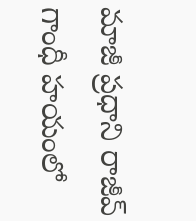మాజీ ప్రధాని రాజీవ్ గాంధీ హయంలో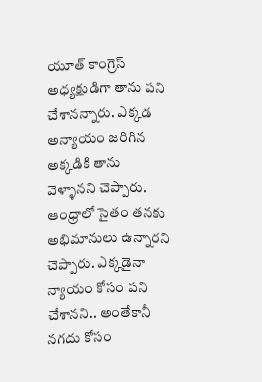యూత్ కాంగ్రెస్ అధ్యక్షుడిగా తాను పని చేశానన్నారు. ఎక్కడ అన్యాయం జరిగిన అక్కడికి తాను వెళ్ళానని చెప్పారు. ఆంధ్రాలో సైతం తనకు అభిమానులు ఉన్నారని చెప్పారు. ఎక్కడైనా న్యాయం కోసం పని చేశానని.. అంతేకానీ నగదు కోసం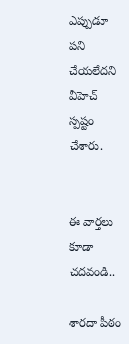ఎప్పుడూ పని చేయలేదని వీహెచ్ స్పష్టం చేశారు.


ఈ వార్తలు కూడా చదవండి..

శారదా పీఠం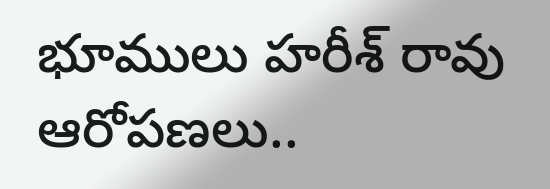భూములు హరీశ్ రావు ఆరోపణలు..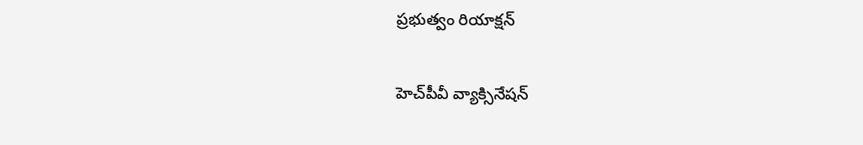ప్రభుత్వం రియాక్షన్

హెచ్‌పీవీ వ్యాక్సినేషన్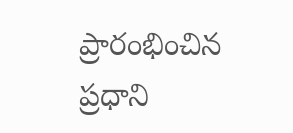ప్రారంభించిన ప్రధాని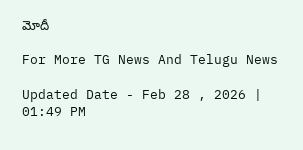మోదీ

For More TG News And Telugu News

Updated Date - Feb 28 , 2026 | 01:49 PM